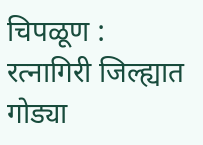चिपळूण : रत्नागिरी जिल्ह्यात गोड्या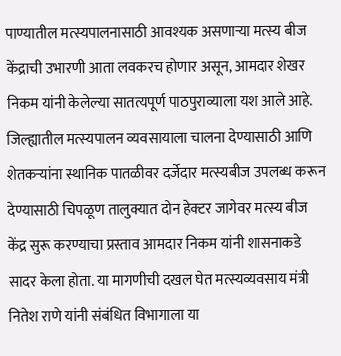पाण्यातील मत्स्यपालनासाठी आवश्यक असणाऱ्या मत्स्य बीज केंद्राची उभारणी आता लवकरच होणार असून, आमदार शेखर निकम यांनी केलेल्या सातत्यपूर्ण पाठपुराव्याला यश आले आहे. जिल्ह्यातील मत्स्यपालन व्यवसायाला चालना देण्यासाठी आणि शेतकऱ्यांना स्थानिक पातळीवर दर्जेदार मत्स्यबीज उपलब्ध करून देण्यासाठी चिपळूण तालुक्यात दोन हेक्टर जागेवर मत्स्य बीज केंद्र सुरू करण्याचा प्रस्ताव आमदार निकम यांनी शासनाकडे सादर केला होता. या मागणीची दखल घेत मत्स्यव्यवसाय मंत्री नितेश राणे यांनी संबंधित विभागाला या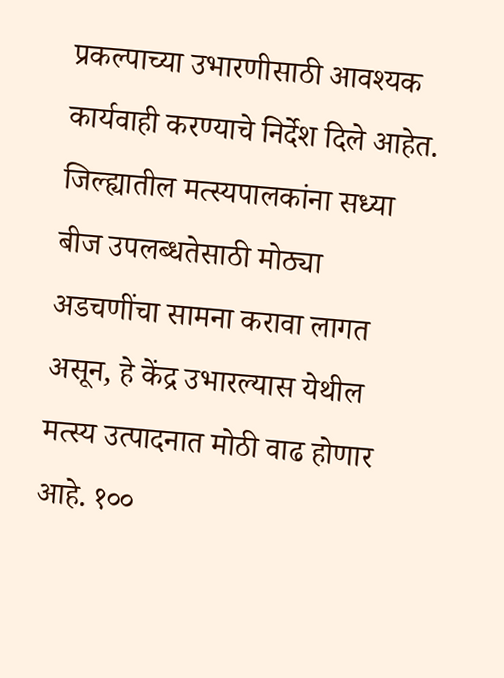प्रकल्पाच्या उभारणीसाठी आवश्यक कार्यवाही करण्याचे निर्देश दिले आहेत.
जिल्ह्यातील मत्स्यपालकांना सध्या बीज उपलब्धतेसाठी मोठ्या अडचणींचा सामना करावा लागत असून, हे केंद्र उभारल्यास येथील मत्स्य उत्पादनात मोठी वाढ होणार आहे. १००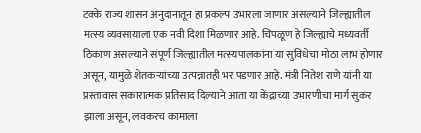टक्के राज्य शासन अनुदानातून हा प्रकल्प उभारला जाणार असल्याने जिल्ह्यातील मत्स्य व्यवसायाला एक नवी दिशा मिळणार आहे. चिपळूण हे जिल्ह्याचे मध्यवर्ती ठिकाण असल्याने संपूर्ण जिल्ह्यातील मत्स्यपालकांना या सुविधेचा मोठा लाभ होणार असून, यामुळे शेतकऱ्यांच्या उत्पन्नातही भर पडणार आहे. मंत्री नितेश राणे यांनी या प्रस्तावास सकारात्मक प्रतिसाद दिल्याने आता या केंद्राच्या उभारणीचा मार्ग सुकर झाला असून, लवकरच कामाला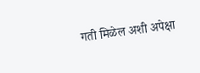गती मिळेल अशी अपेक्षा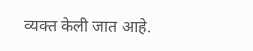व्यक्त केली जात आहे.